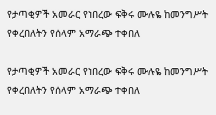የታጣቂዎች አመራር የነበረው ፍቅሩ ሙሉዬ ከመንግሥት የቀረበለትን የሰላም አማራጭ ተቀበለ

የታጣቂዎች አመራር የነበረው ፍቅሩ ሙሉዬ ከመንግሥት የቀረበለትን የሰላም አማራጭ ተቀበለ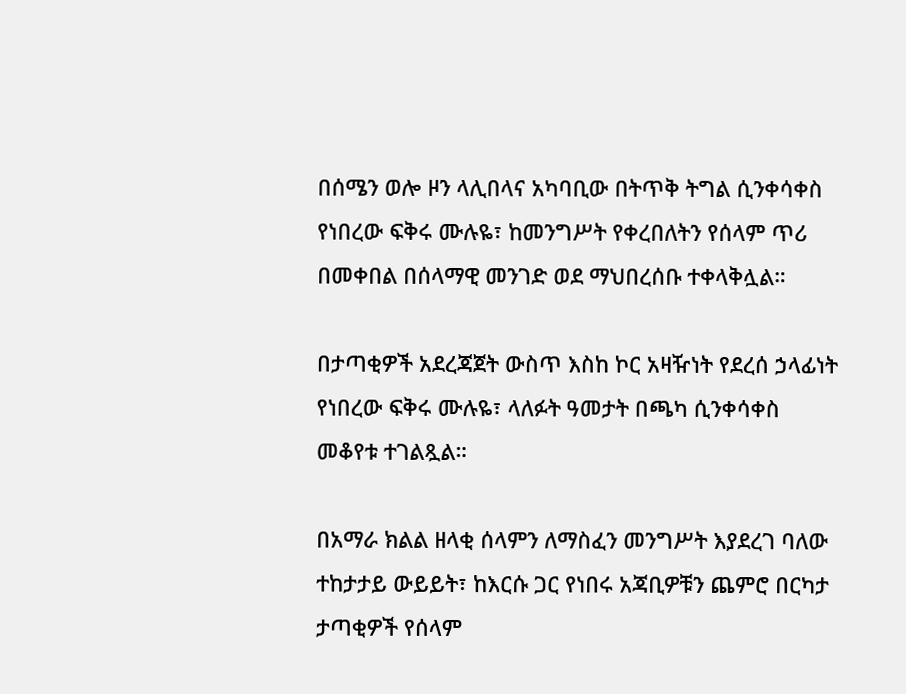በሰሜን ወሎ ዞን ላሊበላና አካባቢው በትጥቅ ትግል ሲንቀሳቀስ የነበረው ፍቅሩ ሙሉዬ፣ ከመንግሥት የቀረበለትን የሰላም ጥሪ በመቀበል በሰላማዊ መንገድ ወደ ማህበረሰቡ ተቀላቅሏል።

በታጣቂዎች አደረጃጀት ውስጥ እስከ ኮር አዛዥነት የደረሰ ኃላፊነት የነበረው ፍቅሩ ሙሉዬ፣ ላለፉት ዓመታት በጫካ ሲንቀሳቀስ መቆየቱ ተገልጿል።

በአማራ ክልል ዘላቂ ሰላምን ለማስፈን መንግሥት እያደረገ ባለው ተከታታይ ውይይት፣ ከእርሱ ጋር የነበሩ አጃቢዎቹን ጨምሮ በርካታ ታጣቂዎች የሰላም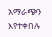አማራጭን እየተቀበሉ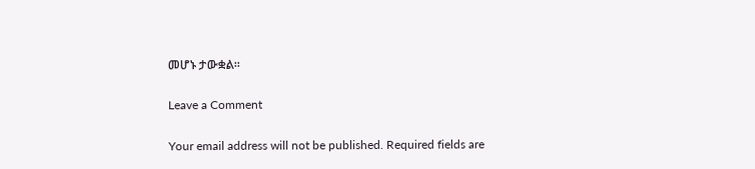መሆኑ ታውቋል።

Leave a Comment

Your email address will not be published. Required fields are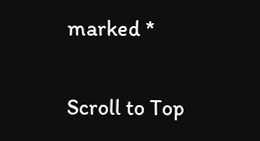marked *

Scroll to Top